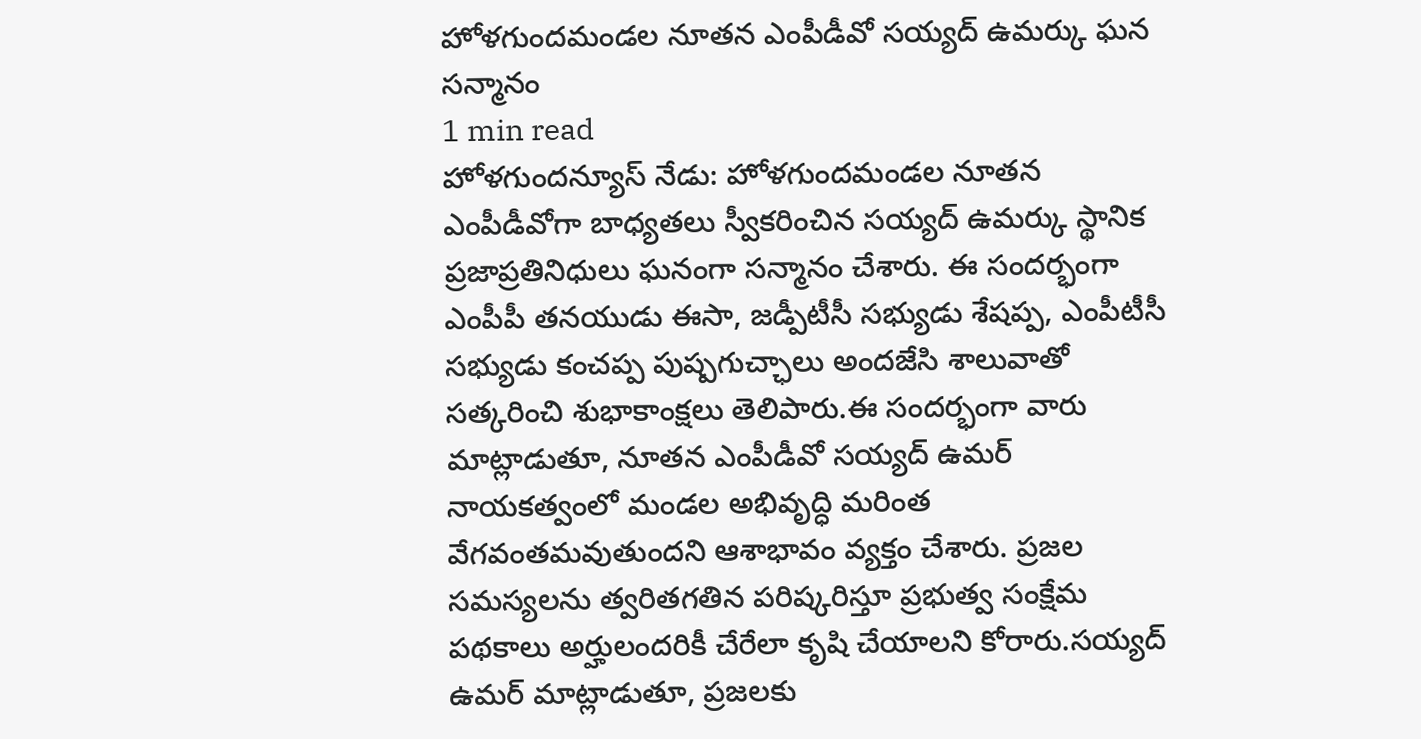హోళగుందమండల నూతన ఎంపీడీవో సయ్యద్ ఉమర్కు ఘన సన్మానం
1 min read
హోళగుందన్యూస్ నేడు: హోళగుందమండల నూతన ఎంపీడీవోగా బాధ్యతలు స్వీకరించిన సయ్యద్ ఉమర్కు స్థానిక ప్రజాప్రతినిధులు ఘనంగా సన్మానం చేశారు. ఈ సందర్భంగా ఎంపీపీ తనయుడు ఈసా, జడ్పీటీసీ సభ్యుడు శేషప్ప, ఎంపీటీసీ సభ్యుడు కంచప్ప పుష్పగుచ్ఛాలు అందజేసి శాలువాతో సత్కరించి శుభాకాంక్షలు తెలిపారు.ఈ సందర్భంగా వారు మాట్లాడుతూ, నూతన ఎంపీడీవో సయ్యద్ ఉమర్ నాయకత్వంలో మండల అభివృద్ధి మరింత వేగవంతమవుతుందని ఆశాభావం వ్యక్తం చేశారు. ప్రజల సమస్యలను త్వరితగతిన పరిష్కరిస్తూ ప్రభుత్వ సంక్షేమ పథకాలు అర్హులందరికీ చేరేలా కృషి చేయాలని కోరారు.సయ్యద్ ఉమర్ మాట్లాడుతూ, ప్రజలకు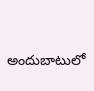అందుబాటులో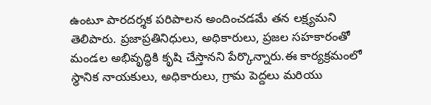ఉంటూ పారదర్శక పరిపాలన అందించడమే తన లక్ష్యమని తెలిపారు. ప్రజాప్రతినిధులు, అధికారులు, ప్రజల సహకారంతో మండల అభివృద్ధికి కృషి చేస్తానని పేర్కొన్నారు.ఈ కార్యక్రమంలో స్థానిక నాయకులు, అధికారులు, గ్రామ పెద్దలు మరియు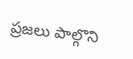ప్రజలు పాల్గొని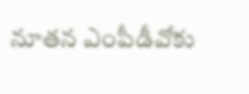నూతన ఎంపీడీవోకు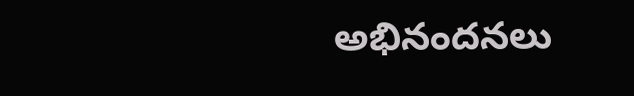అభినందనలు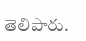తెలిపారు.